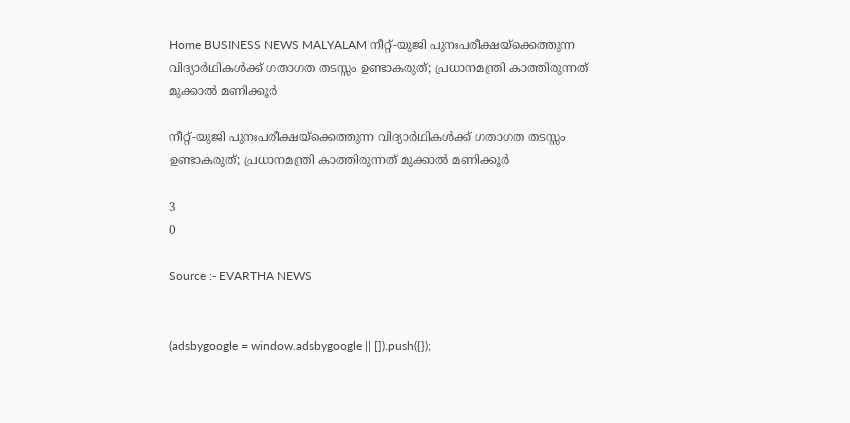Home BUSINESS NEWS MALYALAM നീറ്റ്-യുജി പുനഃപരീക്ഷയ്ക്കെത്തുന്ന വിദ്യാര്‍ഥികള്‍ക്ക് ഗതാഗത തടസ്സം ഉണ്ടാകരുത്; പ്രധാനമന്ത്രി കാത്തിരുന്നത് മുക്കാല്‍ മണിക്കൂര്‍

നീറ്റ്-യുജി പുനഃപരീക്ഷയ്ക്കെത്തുന്ന വിദ്യാര്‍ഥികള്‍ക്ക് ഗതാഗത തടസ്സം ഉണ്ടാകരുത്; പ്രധാനമന്ത്രി കാത്തിരുന്നത് മുക്കാല്‍ മണിക്കൂര്‍

3
0

Source :- EVARTHA NEWS


(adsbygoogle = window.adsbygoogle || []).push({});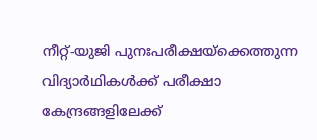നീറ്റ്-യുജി പുനഃപരീക്ഷയ്ക്കെത്തുന്ന വിദ്യാര്‍ഥികള്‍ക്ക് പരീക്ഷാ കേന്ദ്രങ്ങളിലേക്ക്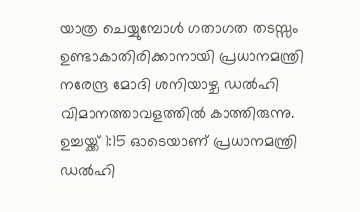യാത്ര ചെയ്യുമ്പോള്‍ ഗതാഗത തടസ്സം ഉണ്ടാകാതിരിക്കാനായി പ്രധാനമന്ത്രി നരേന്ദ്ര മോദി ശനിയാഴ്ച ഡല്‍ഹി വിമാനത്താവളത്തില്‍ കാത്തിരുന്നു. ഉച്ചയ്ക്ക് 1:15 ഓടെയാണ് പ്രധാനമന്ത്രി ഡല്‍ഹി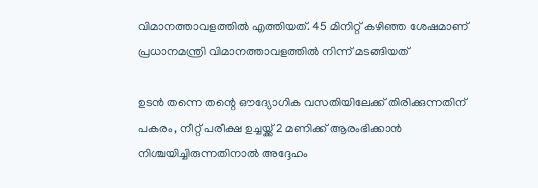വിമാനത്താവളത്തില്‍ എത്തിയത്. 45 മിനിറ്റ് കഴിഞ്ഞ ശേഷമാണ് പ്രധാനമന്ത്രി വിമാനത്താവളത്തില്‍ നിന്ന് മടങ്ങിയത്

ഉടന്‍ തന്നെ തന്റെ ഔദ്യോഗിക വസതിയിലേക്ക് തിരിക്കുന്നതിന് പകരം, നീറ്റ് പരീക്ഷ ഉച്ചയ്ക്ക് 2 മണിക്ക് ആരംഭിക്കാന്‍ നിശ്ചയിച്ചിരുന്നതിനാല്‍ അദ്ദേഹം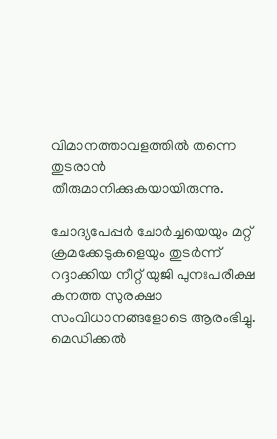വിമാനത്താവളത്തില്‍ തന്നെ തുടരാന്‍ തീരുമാനിക്കുകയായിരുന്നു.

ചോദ്യപേപ്പര്‍ ചോര്‍ച്ചയെയും മറ്റ് ക്രമക്കേടുകളെയും തുടര്‍ന്ന് റദ്ദാക്കിയ നീറ്റ് യുജി പുനഃപരീക്ഷ കനത്ത സുരക്ഷാ സംവിധാനങ്ങളോടെ ആരംഭിച്ചു. മെഡിക്കല്‍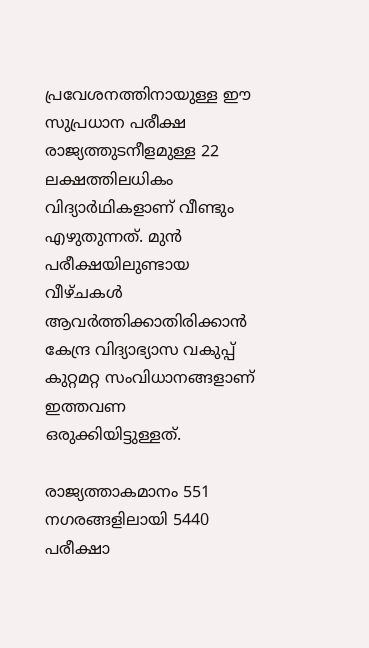പ്രവേശനത്തിനായുള്ള ഈ സുപ്രധാന പരീക്ഷ രാജ്യത്തുടനീളമുള്ള 22 ലക്ഷത്തിലധികം വിദ്യാര്‍ഥികളാണ് വീണ്ടും എഴുതുന്നത്. മുന്‍ പരീക്ഷയിലുണ്ടായ വീഴ്ചകള്‍ ആവര്‍ത്തിക്കാതിരിക്കാന്‍ കേന്ദ്ര വിദ്യാഭ്യാസ വകുപ്പ് കുറ്റമറ്റ സംവിധാനങ്ങളാണ് ഇത്തവണ ഒരുക്കിയിട്ടുള്ളത്.

രാജ്യത്താകമാനം 551 നഗരങ്ങളിലായി 5440 പരീക്ഷാ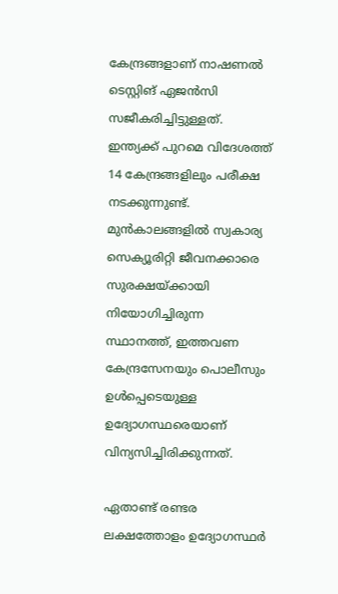കേന്ദ്രങ്ങളാണ് നാഷണല്‍ ടെസ്റ്റിങ് ഏജന്‍സി സജീകരിച്ചിട്ടുള്ളത്. ഇന്ത്യക്ക് പുറമെ വിദേശത്ത് 14 കേന്ദ്രങ്ങളിലും പരീക്ഷ നടക്കുന്നുണ്ട്. മുന്‍കാലങ്ങളില്‍ സ്വകാര്യ സെക്യൂരിറ്റി ജീവനക്കാരെ സുരക്ഷയ്ക്കായി നിയോഗിച്ചിരുന്ന സ്ഥാനത്ത്, ഇത്തവണ കേന്ദ്രസേനയും പൊലീസും ഉള്‍പ്പെടെയുള്ള ഉദ്യോഗസ്ഥരെയാണ് വിന്യസിച്ചിരിക്കുന്നത്.

ഏതാണ്ട് രണ്ടര ലക്ഷത്തോളം ഉദ്യോഗസ്ഥര്‍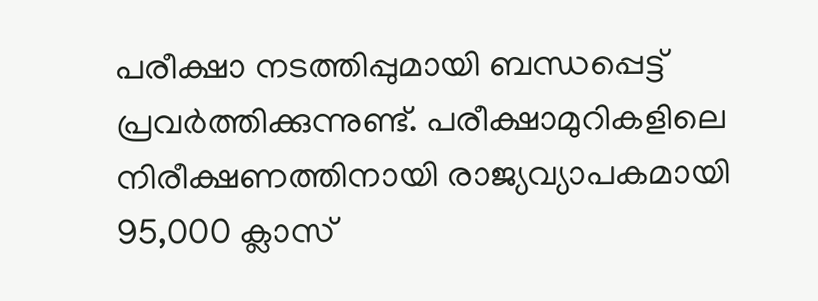പരീക്ഷാ നടത്തിപ്പുമായി ബന്ധപ്പെട്ട് പ്രവര്‍ത്തിക്കുന്നുണ്ട്. പരീക്ഷാമുറികളിലെ നിരീക്ഷണത്തിനായി രാജ്യവ്യാപകമായി 95,000 ക്ലാസ്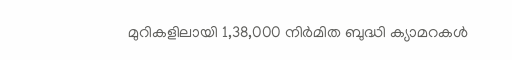മുറികളിലായി 1,38,000 നിര്‍മിത ബുദ്ധി ക്യാമറകള്‍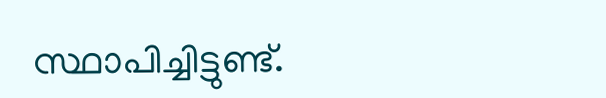സ്ഥാപിച്ചിട്ടുണ്ട്.